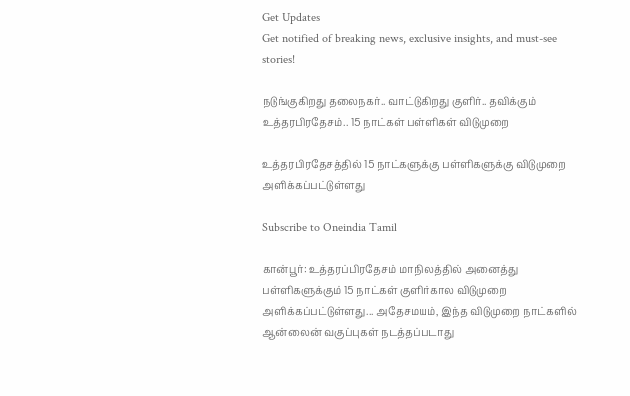Get Updates
Get notified of breaking news, exclusive insights, and must-see stories!

நடுங்குகிறது தலைநகர்.. வாட்டுகிறது குளிர்.. தவிக்கும் உத்தரபிரதேசம்.. 15 நாட்கள் பள்ளிகள் விடுமுறை

உத்தரபிரதேசத்தில் 15 நாட்களுக்கு பள்ளிகளுக்கு விடுமுறை அளிக்கப்பட்டுள்ளது

Subscribe to Oneindia Tamil

கான்பூர்: உத்தரப்பிரதேசம் மாநிலத்தில் அனைத்து பள்ளிகளுக்கும் 15 நாட்கள் குளிர்கால விடுமுறை அளிக்கப்பட்டுள்ளது... அதேசமயம், இந்த விடுமுறை நாட்களில் ஆன்லைன் வகுப்புகள் நடத்தப்படாது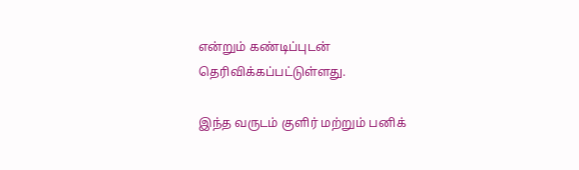என்றும் கண்டிப்புடன் தெரிவிக்கப்பட்டுள்ளது.

இந்த வருடம் குளிர் மற்றும் பனிக்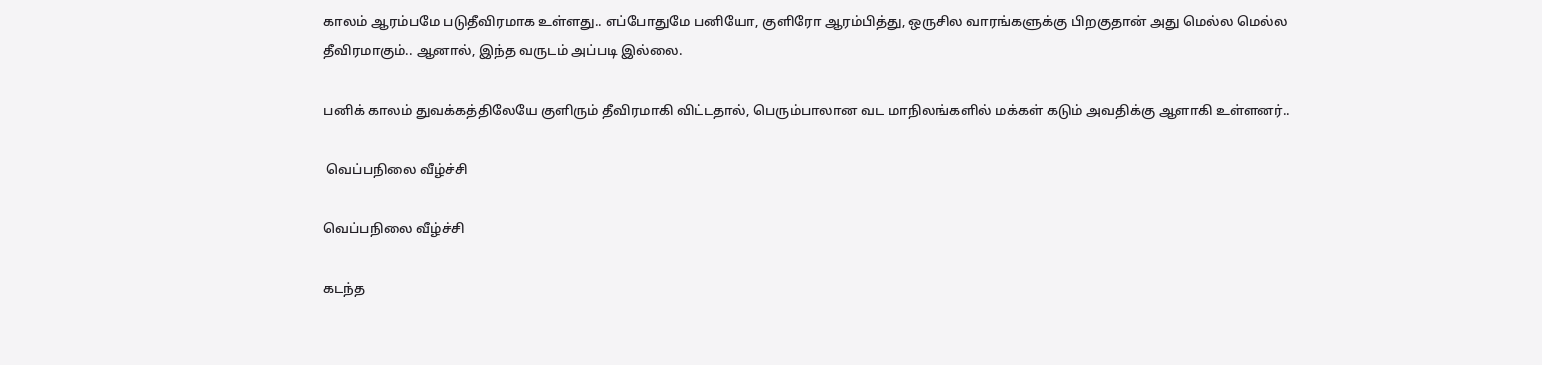காலம் ஆரம்பமே படுதீவிரமாக உள்ளது.. எப்போதுமே பனியோ, குளிரோ ஆரம்பித்து, ஒருசில வாரங்களுக்கு பிறகுதான் அது மெல்ல மெல்ல தீவிரமாகும்.. ஆனால், இந்த வருடம் அப்படி இல்லை.

பனிக் காலம் துவக்கத்திலேயே குளிரும் தீவிரமாகி விட்டதால், பெரும்பாலான வட மாநிலங்களில் மக்கள் கடும் அவதிக்கு ஆளாகி உள்ளனர்..

 வெப்பநிலை வீழ்ச்சி

வெப்பநிலை வீழ்ச்சி

கடந்த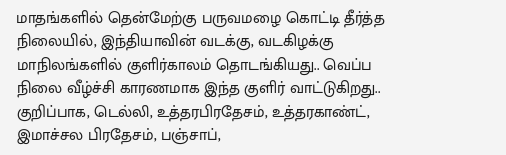மாதங்களில் தென்மேற்கு பருவமழை கொட்டி தீர்த்த நிலையில், இந்தியாவின் வடக்கு, வடகிழக்கு மாநிலங்களில் குளிர்காலம் தொடங்கியது.. வெப்ப நிலை வீழ்ச்சி காரணமாக இந்த குளிர் வாட்டுகிறது.. குறிப்பாக, டெல்லி, உத்தரபிரதேசம், உத்தரகாண்ட், இமாச்சல பிரதேசம், பஞ்சாப்,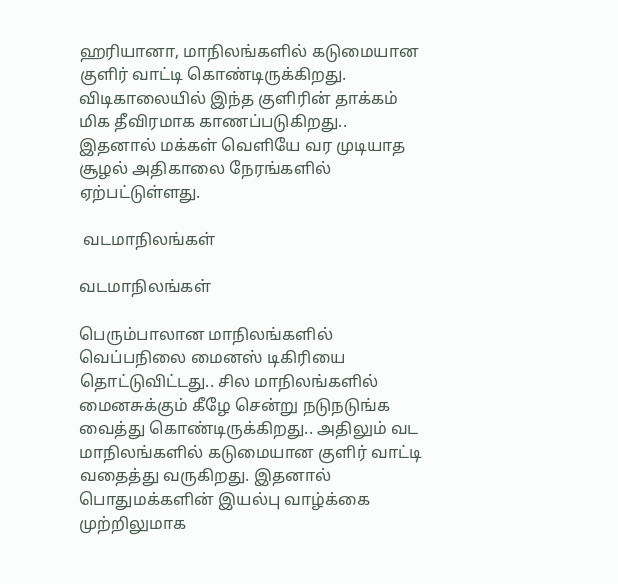ஹரியானா, மாநிலங்களில் கடுமையான குளிர் வாட்டி கொண்டிருக்கிறது. விடிகாலையில் இந்த குளிரின் தாக்கம் மிக தீவிரமாக காணப்படுகிறது.. இதனால் மக்கள் வெளியே வர முடியாத சூழல் அதிகாலை நேரங்களில் ஏற்பட்டுள்ளது.

 வடமாநிலங்கள்

வடமாநிலங்கள்

பெரும்பாலான மாநிலங்களில் வெப்பநிலை மைனஸ் டிகிரியை தொட்டுவிட்டது.. சில மாநிலங்களில் மைனசுக்கும் கீழே சென்று நடுநடுங்க வைத்து கொண்டிருக்கிறது.. அதிலும் வட மாநிலங்களில் கடுமையான குளிர் வாட்டி வதைத்து வருகிறது. இதனால் பொதுமக்களின் இயல்பு வாழ்க்கை முற்றிலுமாக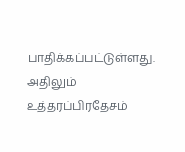பாதிக்கப்பட்டுள்ளது. அதிலும் உத்தரப்பிரதேசம்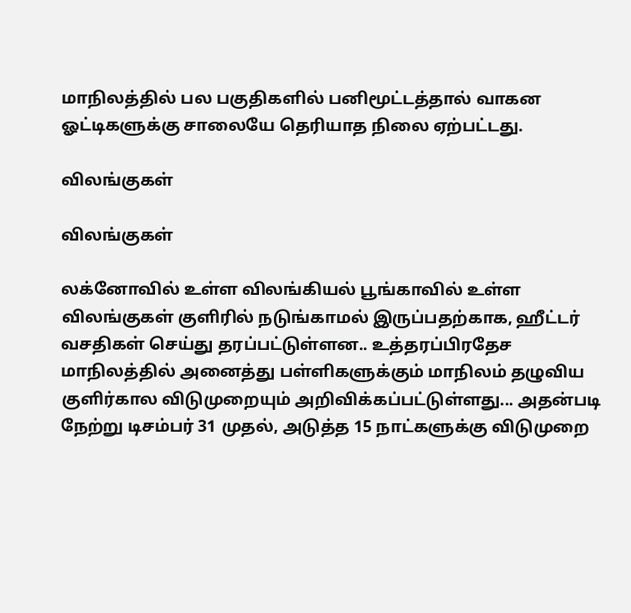மாநிலத்தில் பல பகுதிகளில் பனிமூட்டத்தால் வாகன ஓட்டிகளுக்கு சாலையே தெரியாத நிலை ஏற்பட்டது.

விலங்குகள்

விலங்குகள்

லக்னோவில் உள்ள விலங்கியல் பூங்காவில் உள்ள விலங்குகள் குளிரில் நடுங்காமல் இருப்பதற்காக, ஹீட்டர் வசதிகள் செய்து தரப்பட்டுள்ளன.. உத்தரப்பிரதேச மாநிலத்தில் அனைத்து பள்ளிகளுக்கும் மாநிலம் தழுவிய குளிர்கால விடுமுறையும் அறிவிக்கப்பட்டுள்ளது... அதன்படி நேற்று டிசம்பர் 31 முதல், அடுத்த 15 நாட்களுக்கு விடுமுறை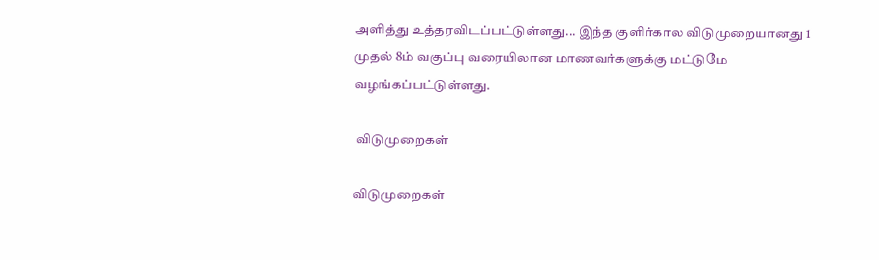அளித்து உத்தரவிடப்பட்டுள்ளது... இந்த குளிர்கால விடுமுறையானது 1 முதல் 8ம் வகுப்பு வரையிலான மாணவர்களுக்கு மட்டுமே வழங்கப்பட்டுள்ளது.

 விடுமுறைகள்

விடுமுறைகள்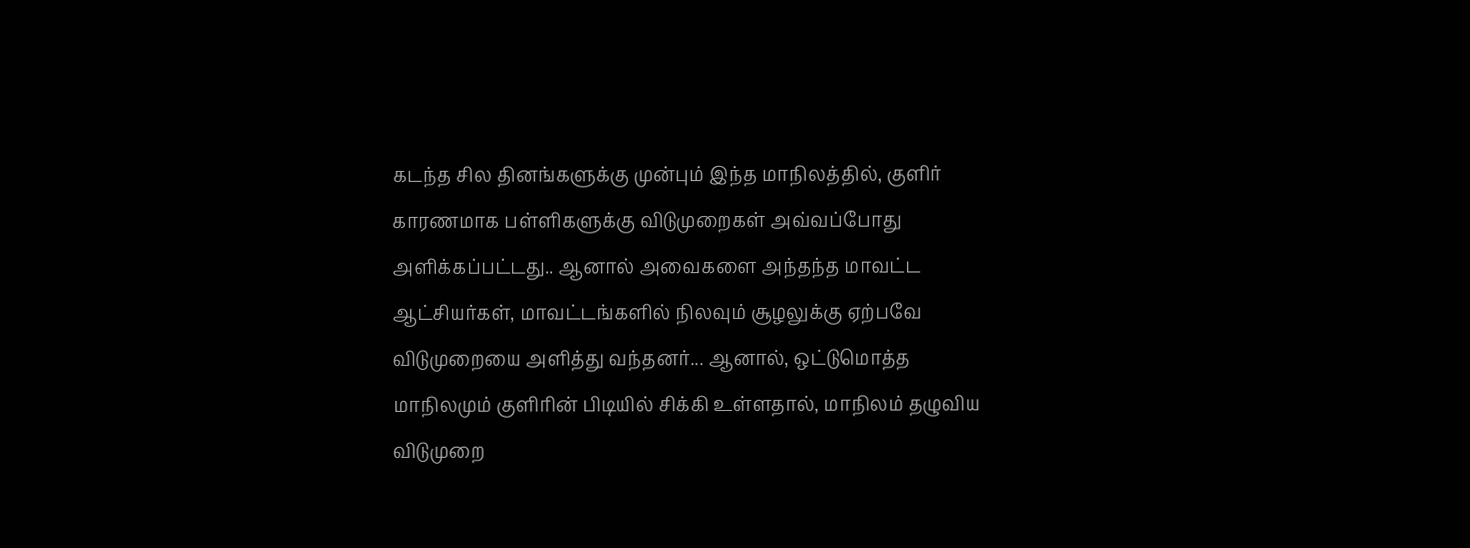கடந்த சில தினங்களுக்கு முன்பும் இந்த மாநிலத்தில், குளிர் காரணமாக பள்ளிகளுக்கு விடுமுறைகள் அவ்வப்போது அளிக்கப்பட்டது.. ஆனால் அவைகளை அந்தந்த மாவட்ட ஆட்சியர்கள், மாவட்டங்களில் நிலவும் சூழலுக்கு ஏற்பவே விடுமுறையை அளித்து வந்தனர்... ஆனால், ஒட்டுமொத்த மாநிலமும் குளிரின் பிடியில் சிக்கி உள்ளதால், மாநிலம் தழுவிய விடுமுறை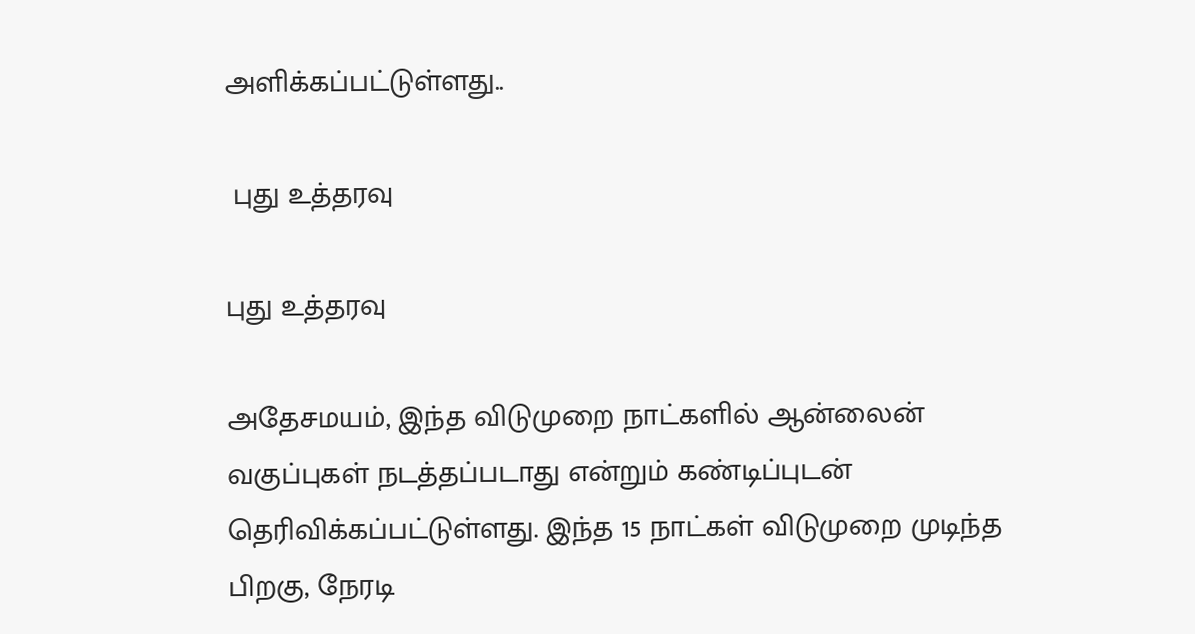அளிக்கப்பட்டுள்ளது..

 புது உத்தரவு

புது உத்தரவு

அதேசமயம், இந்த விடுமுறை நாட்களில் ஆன்லைன் வகுப்புகள் நடத்தப்படாது என்றும் கண்டிப்புடன் தெரிவிக்கப்பட்டுள்ளது. இந்த 15 நாட்கள் விடுமுறை முடிந்த பிறகு, நேரடி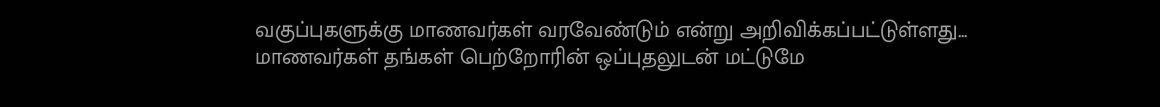வகுப்புகளுக்கு மாணவர்கள் வரவேண்டும் என்று அறிவிக்கப்பட்டுள்ளது... மாணவர்கள் தங்கள் பெற்றோரின் ஒப்புதலுடன் மட்டுமே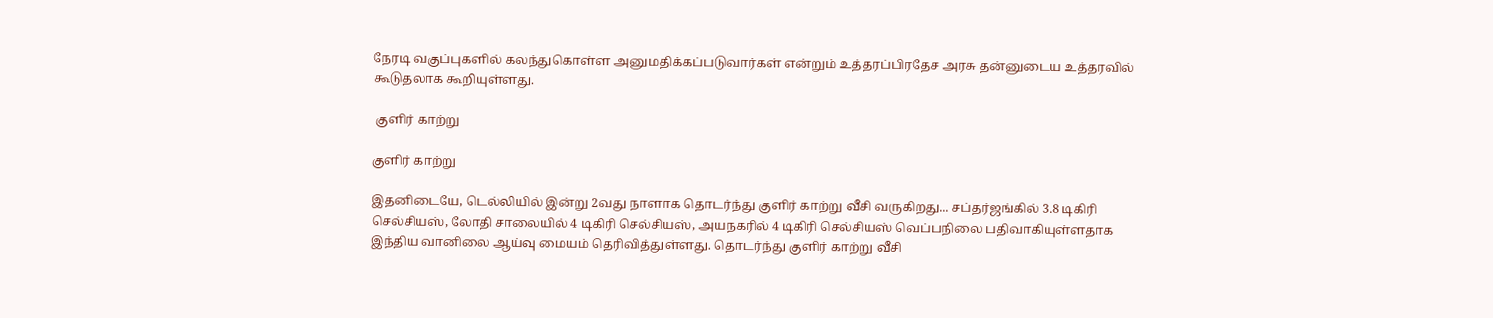நேரடி வகுப்புகளில் கலந்துகொள்ள அனுமதிக்கப்படுவார்கள் என்றும் உத்தரப்பிரதேச அரசு தன்னுடைய உத்தரவில் கூடுதலாக கூறியுள்ளது.

 குளிர் காற்று

குளிர் காற்று

இதனிடையே, டெல்லியில் இன்று 2வது நாளாக தொடர்ந்து குளிர் காற்று வீசி வருகிறது... சப்தர்ஜங்கில் 3.8 டிகிரி செல்சியஸ், லோதி சாலையில் 4 டிகிரி செல்சியஸ், அயநகரில் 4 டிகிரி செல்சியஸ் வெப்பநிலை பதிவாகியுள்ளதாக இந்திய வானிலை ஆய்வு மையம் தெரிவித்துள்ளது. தொடர்ந்து குளிர் காற்று வீசி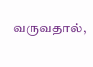வருவதால்,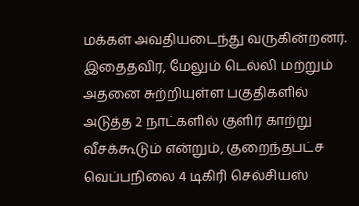மக்கள் அவதியடைந்து வருகின்றனர். இதைதவிர, மேலும் டெல்லி மற்றும் அதனை சுற்றியுள்ள பகுதிகளில் அடுத்த 2 நாட்களில் குளிர் காற்று வீசக்கூடும் என்றும், குறைந்தபட்ச வெப்பநிலை 4 டிகிரி செல்சியஸ்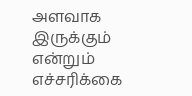அளவாக இருக்கும் என்றும் எச்சரிக்கை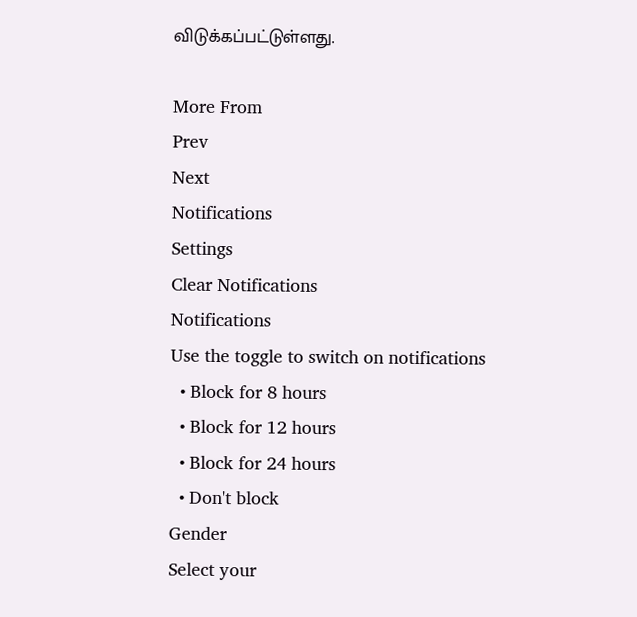விடுக்கப்பட்டுள்ளது.

More From
Prev
Next
Notifications
Settings
Clear Notifications
Notifications
Use the toggle to switch on notifications
  • Block for 8 hours
  • Block for 12 hours
  • Block for 24 hours
  • Don't block
Gender
Select your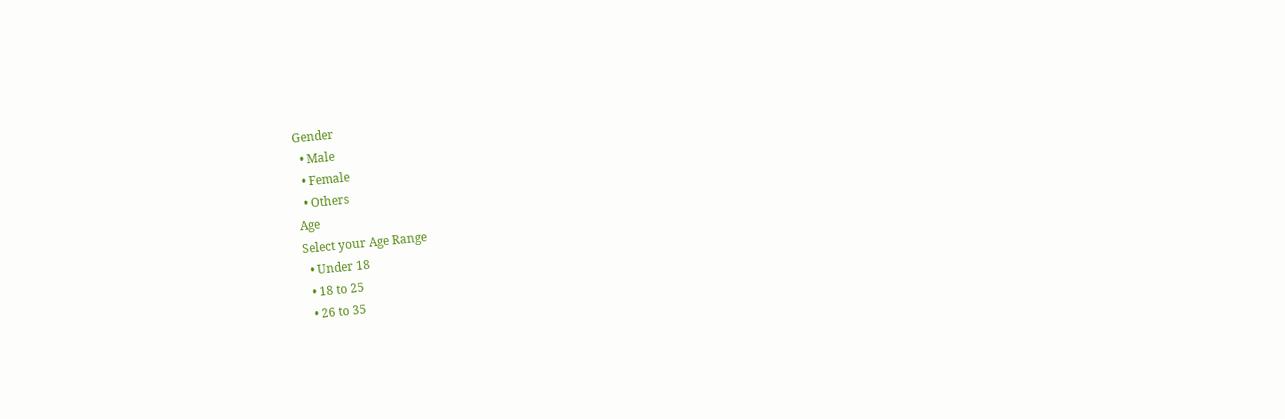Gender
  • Male
  • Female
  • Others
Age
Select your Age Range
  • Under 18
  • 18 to 25
  • 26 to 35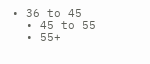• 36 to 45
  • 45 to 55
  • 55+